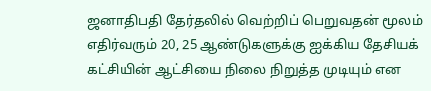ஜனாதிபதி தேர்தலில் வெற்றிப் பெறுவதன் மூலம் எதிர்வரும் 20, 25 ஆண்டுகளுக்கு ஐக்கிய தேசியக் கட்சியின் ஆட்சியை நிலை நிறுத்த முடியும் என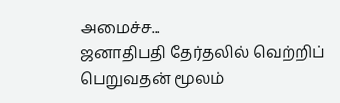அமைச்ச...
ஜனாதிபதி தேர்தலில் வெற்றிப் பெறுவதன் மூலம்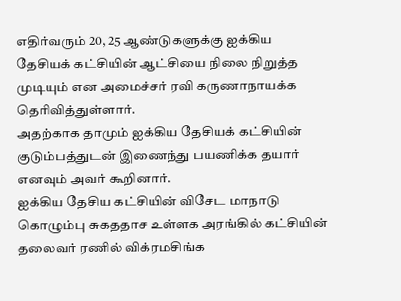எதிர்வரும் 20, 25 ஆண்டுகளுக்கு ஐக்கிய தேசியக் கட்சியின் ஆட்சியை நிலை நிறுத்த முடியும் என அமைச்சர் ரவி கருணாநாயக்க தெரிவித்துள்ளார்.
அதற்காக தாமும் ஐக்கிய தேசியக் கட்சியின் குடும்பத்துடன் இணைந்து பயணிக்க தயார் எனவும் அவர் கூறினார்.
ஐக்கிய தேசிய கட்சியின் விசேட மாநாடு கொழும்பு சுகததாச உள்ளக அரங்கில் கட்சியின் தலைவர் ரணில் விக்ரமசிங்க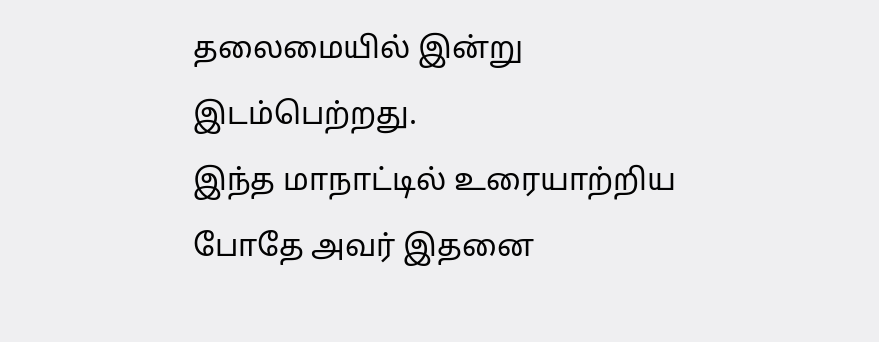தலைமையில் இன்று இடம்பெற்றது.
இந்த மாநாட்டில் உரையாற்றிய போதே அவர் இதனை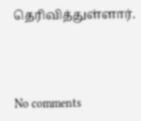தெரிவித்துள்ளார்.



No comments